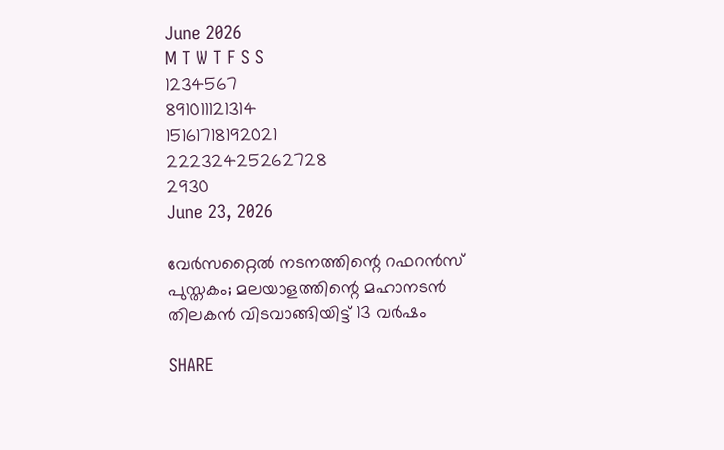June 2026
M T W T F S S
1234567
891011121314
15161718192021
22232425262728
2930
June 23, 2026

വേര്‍സറ്റൈല്‍ നടനത്തിന്റെ റഫറന്‍സ് പുസ്തകം; മലയാളത്തിന്റെ മഹാനടന്‍ തിലകന്‍ വിടവാങ്ങിയിട്ട് 13 വര്‍ഷം

SHARE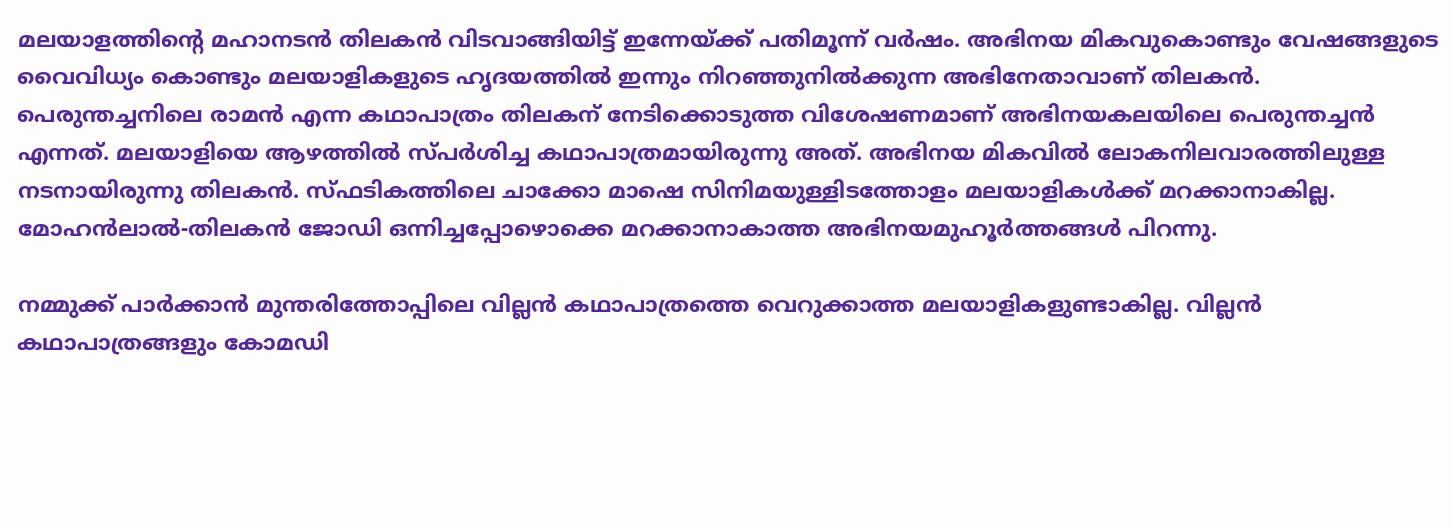മലയാളത്തിന്റെ മഹാനടന്‍ തിലകന്‍ വിടവാങ്ങിയിട്ട് ഇന്നേയ്ക്ക് പതിമൂന്ന് വര്‍ഷം. അഭിനയ മികവുകൊണ്ടും വേഷങ്ങളുടെ വൈവിധ്യം കൊണ്ടും മലയാളികളുടെ ഹൃദയത്തില്‍ ഇന്നും നിറഞ്ഞുനില്‍ക്കുന്ന അഭിനേതാവാണ് തിലകന്‍. പെരുന്തച്ചനിലെ രാമന്‍ എന്ന കഥാപാത്രം തിലകന് നേടിക്കൊടുത്ത വിശേഷണമാണ് അഭിനയകലയിലെ പെരുന്തച്ചന്‍ എന്നത്. മലയാളിയെ ആഴത്തില്‍ സ്പര്‍ശിച്ച കഥാപാത്രമായിരുന്നു അത്. അഭിനയ മികവില്‍ ലോകനിലവാരത്തിലുള്ള നടനായിരുന്നു തിലകന്‍. സ്ഫടികത്തിലെ ചാക്കോ മാഷെ സിനിമയുള്ളിടത്തോളം മലയാളികള്‍ക്ക് മറക്കാനാകില്ല. മോഹന്‍ലാല്‍-തിലകന്‍ ജോഡി ഒന്നിച്ചപ്പോഴൊക്കെ മറക്കാനാകാത്ത അഭിനയമുഹൂര്‍ത്തങ്ങള്‍ പിറന്നു.

നമ്മുക്ക് പാര്‍ക്കാന്‍ മുന്തരിത്തോപ്പിലെ വില്ലന്‍ കഥാപാത്രത്തെ വെറുക്കാത്ത മലയാളികളുണ്ടാകില്ല. വില്ലന്‍ കഥാപാത്രങ്ങളും കോമഡി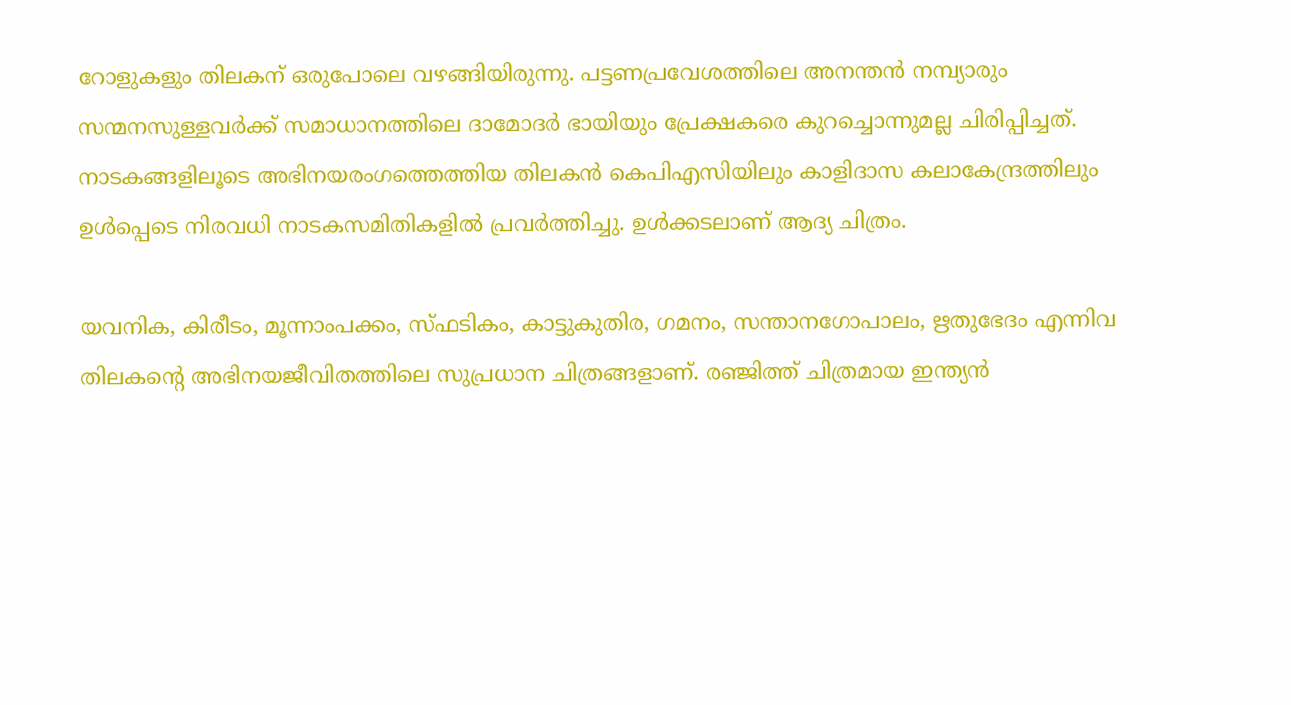റോളുകളും തിലകന് ഒരുപോലെ വഴങ്ങിയിരുന്നു. പട്ടണപ്രവേശത്തിലെ അനന്തന്‍ നമ്പ്യാരും സന്മനസുള്ളവര്‍ക്ക് സമാധാനത്തിലെ ദാമോദര്‍ ഭായിയും പ്രേക്ഷകരെ കുറച്ചൊന്നുമല്ല ചിരിപ്പിച്ചത്. നാടകങ്ങളിലൂടെ അഭിനയരംഗത്തെത്തിയ തിലകന്‍ കെപിഎസിയിലും കാളിദാസ കലാകേന്ദ്രത്തിലും ഉള്‍പ്പെടെ നിരവധി നാടകസമിതികളില്‍ പ്രവര്‍ത്തിച്ചു. ഉള്‍ക്കടലാണ് ആദ്യ ചിത്രം.

യവനിക, കിരീടം, മൂന്നാംപക്കം, സ്ഫടികം, കാട്ടുകുതിര, ഗമനം, സന്താനഗോപാലം, ഋതുഭേദം എന്നിവ തിലകന്റെ അഭിനയജീവിതത്തിലെ സുപ്രധാന ചിത്രങ്ങളാണ്. രഞ്ജിത്ത് ചിത്രമായ ഇന്ത്യന്‍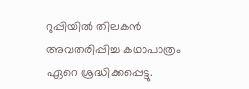റുപ്പിയില്‍ തിലകന്‍ അവതരിപ്പിച്ച കഥാപാത്രം ഏറെ ശ്രദ്ധിക്കപ്പെട്ടു.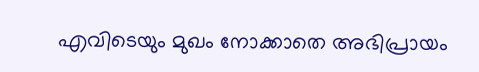എവിടെയും മുഖം നോക്കാതെ അഭിപ്രായം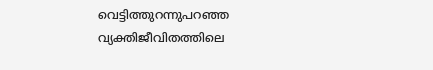വെട്ടിത്തുറന്നുപറഞ്ഞ വ്യക്തിജീവിതത്തിലെ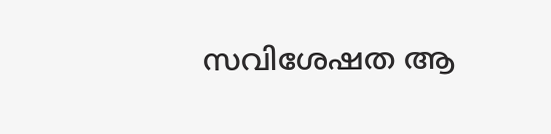സവിശേഷത ആ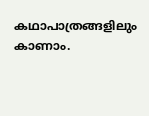കഥാപാത്രങ്ങളിലും കാണാം.